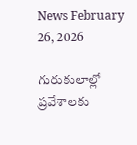News February 26, 2026

గురుకులాల్లో ప్రవేశాలకు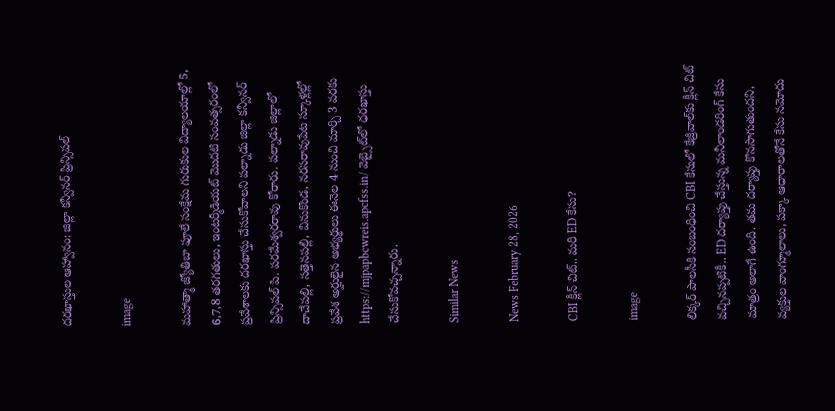దరఖాస్తుల ఆహ్వానం: జిల్లా కన్వీనర్ ప్రిన్సిపల్

image

మహాత్మా జ్యోతిబా ఫూలే సంక్షేమ గురుకుల విద్యాలయాల్లో 5, 6,7,8 తరగతులు, ఇంటర్మీడియట్ మొదటి సంవత్సరంలో ప్రవేశాలకు దరఖాస్తు చేసుకోవాలని పల్నాడు జిల్లా కన్వీనర్ ప్రిన్సిపల్ పి. పరమేశ్వరరావు కోరారు. పల్నాడు జిల్లాలో దాచేపల్లి, సత్తెనపల్లి, వినుకొండ, నరసరావుపేట స్కూళ్లల్లో ప్రవేశ అర్హులైన అభ్యర్థులు ఈనెల 4 నుంచి మార్చి 3 వరకు https://mjpapbcwreis.apcfss.in/ వెబ్సైట్‌లో ధరఖాస్తు చేసుకోవచ్చన్నారు.

Similar News

News February 28, 2026

CBI క్లీన్ చిట్.. మరి ED కేసు?

image

లిక్కర్ పాలసీకి సంబంధించి CBI కేసులో కేజ్రీవాల్‌కు క్లీన్ చిట్ వచ్చినప్పటికీ.. ED దర్యాప్తు చేస్తున్న మనీలాండరింగ్ కేసు మాత్రం అలాగే ఉంది. తమ దర్యాప్తు కొనసాగుతుందని, వ్యక్తుల వాంగ్మూలాలు, పక్కా ఆధారాలతోనే కేసు నమోదు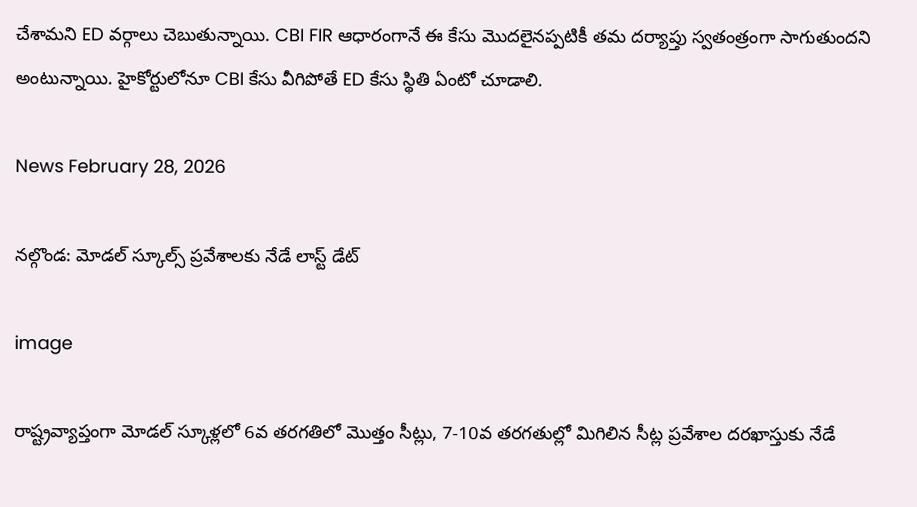చేశామని ED వర్గాలు చెబుతున్నాయి. CBI FIR ఆధారంగానే ఈ కేసు మొదలైనప్పటికీ తమ దర్యాప్తు స్వతంత్రంగా సాగుతుందని అంటున్నాయి. హైకోర్టులోనూ CBI కేసు వీగిపోతే ED కేసు స్థితి ఏంటో చూడాలి.

News February 28, 2026

నల్గొండ: మోడల్ స్కూల్స్ ప్రవేశాలకు నేడే లాస్ట్ డేట్

image

రాష్ట్రవ్యాప్తంగా మోడల్ స్కూళ్లలో 6వ తరగతిలో మొత్తం సీట్లు, 7-10వ తరగతుల్లో మిగిలిన సీట్ల ప్రవేశాల దరఖాస్తుకు నేడే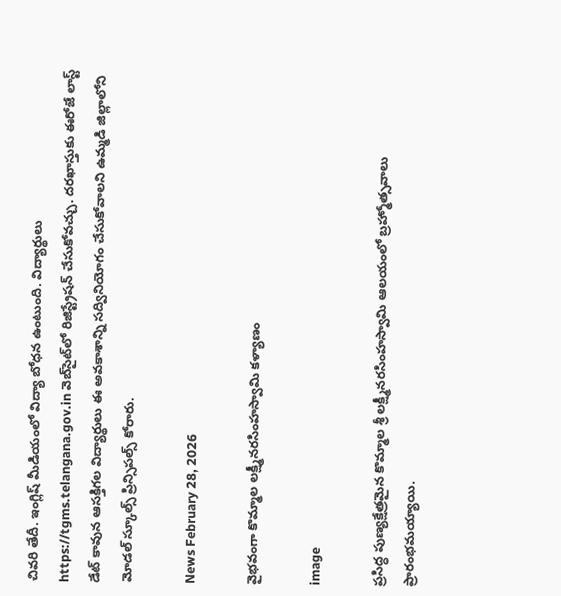చివరి తేదీ. ఇంగ్లిష్ మీడియంలో విద్యా బోధన ఉంటుంది. విద్యార్థులు https://tgms.telangana.gov.in వెబ్‌సైట్‌లో రిజిస్ట్రేషన్ చేసుకోవచ్చు. దరఖాస్తుకు ఈరోజే లాస్ట్ డేట్ కావున ఆసక్తిగల విద్యార్థులు ఈ అవకాశాన్ని సద్వినియోగం చేసుకోవాలని ఉమ్మడి జిల్లాలోని మోడల్ స్కూల్స్ ప్రిన్సిపల్స్ కోరారు.

News February 28, 2026

వైభవంగా కొమ్మాల లక్ష్మీనరసింహస్వామి కళ్యాణం

image

ప్రసిద్ధ పుణ్యక్షేత్రమైన కొమ్మాల శ్రీ లక్ష్మీనరసింహస్వామి ఆలయంలో బ్రహ్మోత్సవాలు ప్రారంభమయ్యాయి.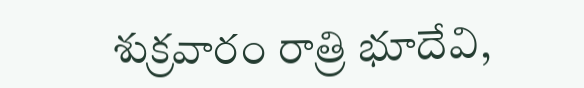శుక్రవారం రాత్రి భూదేవి,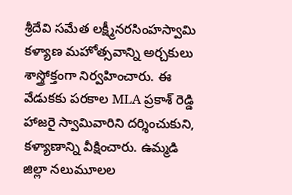శ్రీదేవి సమేత లక్ష్మీనరసింహస్వామి కళ్యాణ మహోత్సవాన్ని అర్చకులు శాస్త్రోక్తంగా నిర్వహించారు. ఈ వేడుకకు పరకాల MLA ప్రకాశ్ రెడ్డి హాజరై స్వామివారిని దర్శించుకుని, కళ్యాణాన్ని వీక్షించారు. ఉమ్మడి జిల్లా నలుమూలల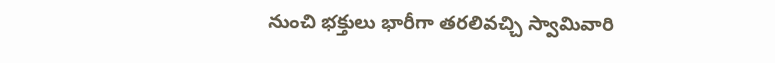నుంచి భక్తులు భారీగా తరలివచ్చి స్వామివారి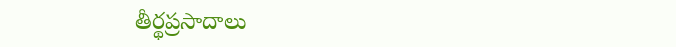తీర్థప్రసాదాలు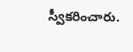స్వీకరించారు.